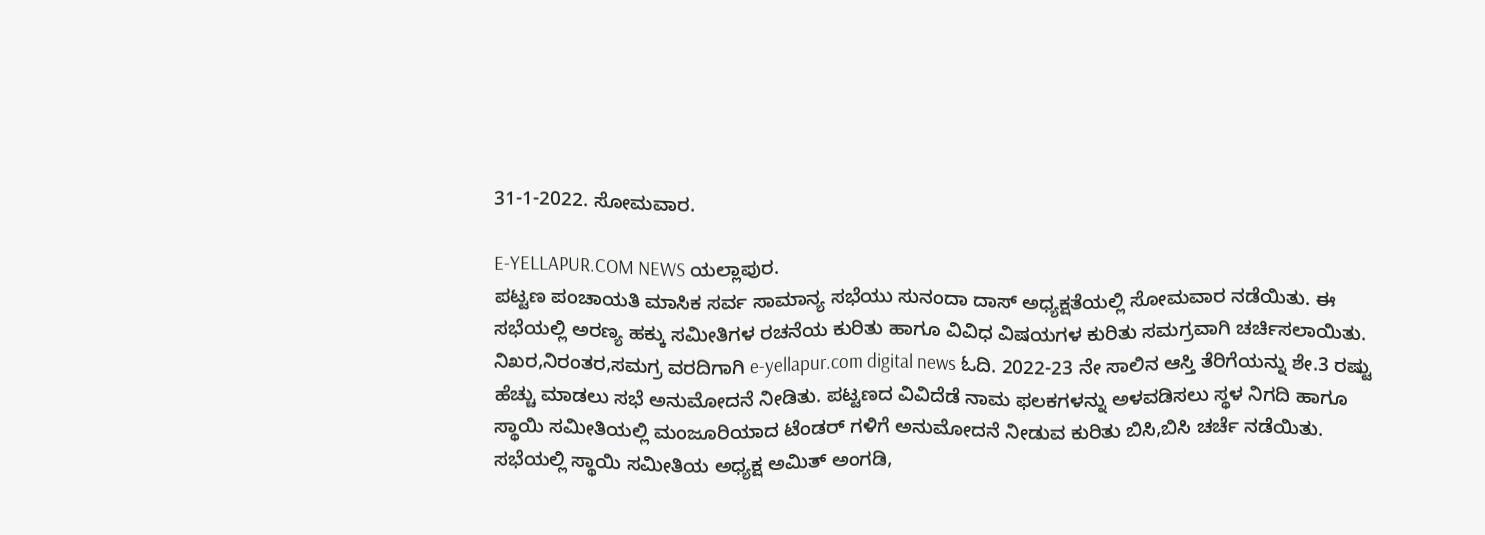31-1-2022. ಸೋಮವಾರ.

E-YELLAPUR.COM NEWS ಯಲ್ಲಾಪುರ.
ಪಟ್ಟಣ ಪಂಚಾಯತಿ ಮಾಸಿಕ ಸರ್ವ ಸಾಮಾನ್ಯ ಸಭೆಯು ಸುನಂದಾ ದಾಸ್ ಅಧ್ಯಕ್ಷತೆಯಲ್ಲಿ ಸೋಮವಾರ ನಡೆಯಿತು. ಈ ಸಭೆಯಲ್ಲಿ ಅರಣ್ಯ ಹಕ್ಕು ಸಮೀತಿಗಳ ರಚನೆಯ ಕುರಿತು ಹಾಗೂ ವಿವಿಧ ವಿಷಯಗಳ ಕುರಿತು ಸಮಗ್ರವಾಗಿ ಚರ್ಚಿಸಲಾಯಿತು.
ನಿಖರ,ನಿರಂತರ,ಸಮಗ್ರ ವರದಿಗಾಗಿ e-yellapur.com digital news ಓದಿ. 2022-23 ನೇ ಸಾಲಿನ ಆಸ್ತಿ ತೆರಿಗೆಯನ್ನು ಶೇ.3 ರಷ್ಟು ಹೆಚ್ಚು ಮಾಡಲು ಸಭೆ ಅನುಮೋದನೆ ನೀಡಿತು. ಪಟ್ಟಣದ ವಿವಿದೆಡೆ ನಾಮ ಫಲಕಗಳನ್ನು ಅಳವಡಿಸಲು ಸ್ಥಳ ನಿಗದಿ ಹಾಗೂ ಸ್ಥಾಯಿ ಸಮೀತಿಯಲ್ಲಿ ಮಂಜೂರಿಯಾದ ಟೆಂಡರ್ ಗಳಿಗೆ ಅನುಮೋದನೆ ನೀಡುವ ಕುರಿತು ಬಿಸಿ,ಬಿಸಿ ಚರ್ಚೆ ನಡೆಯಿತು. ಸಭೆಯಲ್ಲಿ ಸ್ಥಾಯಿ ಸಮೀತಿಯ ಅಧ್ಯಕ್ಷ ಅಮಿತ್ ಅಂಗಡಿ,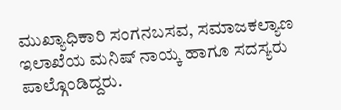ಮುಖ್ಯಾಧಿಕಾರಿ ಸಂಗನಬಸವ, ಸಮಾಜಕಲ್ಯಾಣ ಇಲಾಖೆಯ ಮನಿಷ್ ನಾಯ್ಕ ಹಾಗೂ ಸದಸ್ಯರು ಪಾಲ್ಗೊಂಡಿದ್ದರು.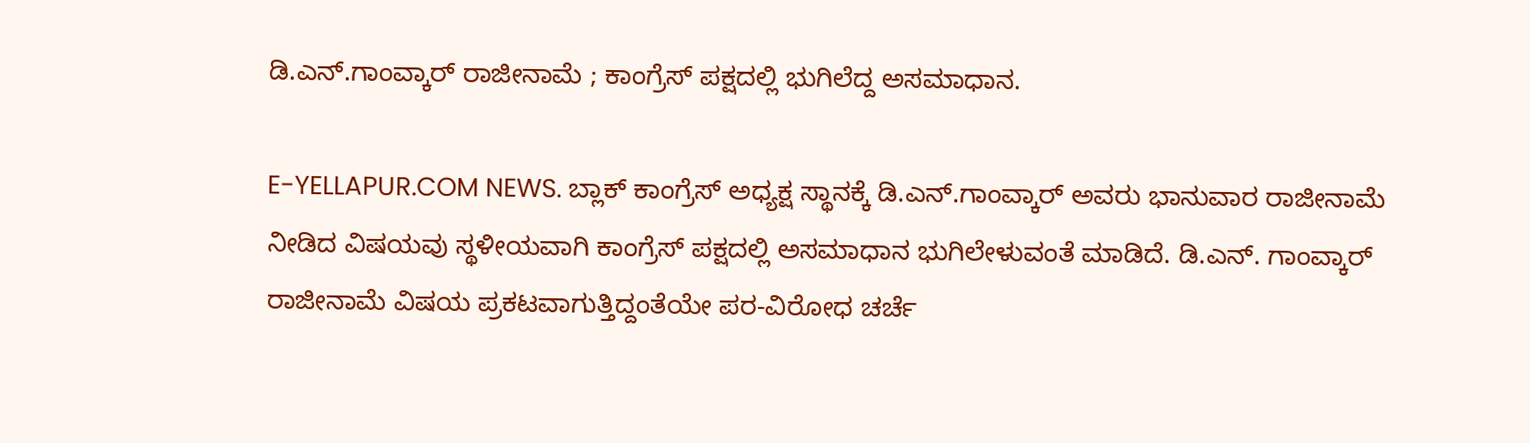ಡಿ.ಎನ್.ಗಾಂವ್ಕಾರ್ ರಾಜೀನಾಮೆ ; ಕಾಂಗ್ರೆಸ್ ಪಕ್ಷದಲ್ಲಿ ಭುಗಿಲೆದ್ದ ಅಸಮಾಧಾನ.

E-YELLAPUR.COM NEWS. ಬ್ಲಾಕ್ ಕಾಂಗ್ರೆಸ್ ಅಧ್ಯಕ್ಷ ಸ್ಥಾನಕ್ಕೆ ಡಿ.ಎನ್.ಗಾಂವ್ಕಾರ್ ಅವರು ಭಾನುವಾರ ರಾಜೀನಾಮೆ ನೀಡಿದ ವಿಷಯವು ಸ್ಥಳೀಯವಾಗಿ ಕಾಂಗ್ರೆಸ್ ಪಕ್ಷದಲ್ಲಿ ಅಸಮಾಧಾನ ಭುಗಿಲೇಳುವಂತೆ ಮಾಡಿದೆ. ಡಿ.ಎನ್. ಗಾಂವ್ಕಾರ್ ರಾಜೀನಾಮೆ ವಿಷಯ ಪ್ರಕಟವಾಗುತ್ತಿದ್ದಂತೆಯೇ ಪರ-ವಿರೋಧ ಚರ್ಚೆ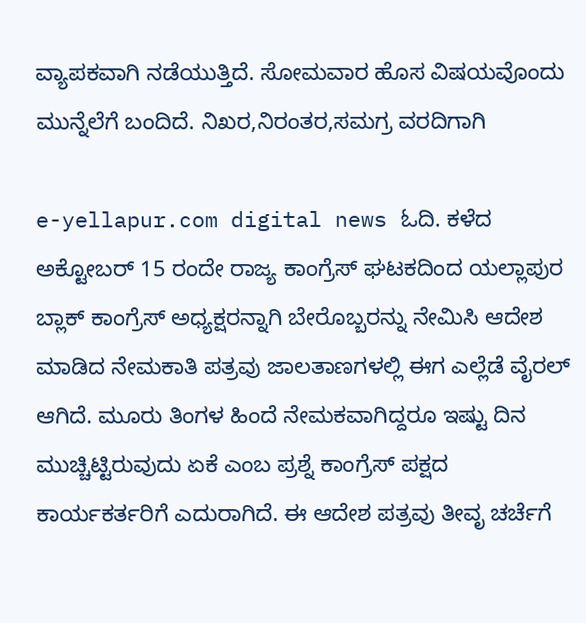ವ್ಯಾಪಕವಾಗಿ ನಡೆಯುತ್ತಿದೆ. ಸೋಮವಾರ ಹೊಸ ವಿಷಯವೊಂದು ಮುನ್ನೆಲೆಗೆ ಬಂದಿದೆ. ನಿಖರ,ನಿರಂತರ,ಸಮಗ್ರ ವರದಿಗಾಗಿ

e-yellapur.com digital news ಓದಿ. ಕಳೆದ ಅಕ್ಟೋಬರ್ 15 ರಂದೇ ರಾಜ್ಯ ಕಾಂಗ್ರೆಸ್ ಘಟಕದಿಂದ ಯಲ್ಲಾಪುರ ಬ್ಲಾಕ್ ಕಾಂಗ್ರೆಸ್ ಅಧ್ಯಕ್ಷರನ್ನಾಗಿ ಬೇರೊಬ್ಬರನ್ನು ನೇಮಿಸಿ ಆದೇಶ ಮಾಡಿದ ನೇಮಕಾತಿ ಪತ್ರವು ಜಾಲತಾಣಗಳಲ್ಲಿ ಈಗ ಎಲ್ಲೆಡೆ ವೈರಲ್ ಆಗಿದೆ. ಮೂರು ತಿಂಗಳ ಹಿಂದೆ ನೇಮಕವಾಗಿದ್ದರೂ ಇಷ್ಟು ದಿನ ಮುಚ್ಚಿಟ್ಟಿರುವುದು ಏಕೆ ಎಂಬ ಪ್ರಶ್ನೆ ಕಾಂಗ್ರೆಸ್ ಪಕ್ಷದ ಕಾರ್ಯಕರ್ತರಿಗೆ ಎದುರಾಗಿದೆ. ಈ ಆದೇಶ ಪತ್ರವು ತೀವೃ ಚರ್ಚೆಗೆ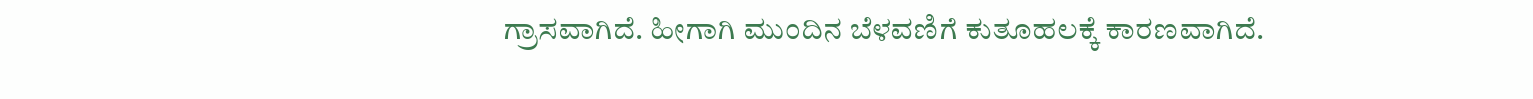ಗ್ರಾಸವಾಗಿದೆ. ಹೀಗಾಗಿ ಮುಂದಿನ ಬೆಳವಣಿಗೆ ಕುತೂಹಲಕ್ಕೆ ಕಾರಣವಾಗಿದೆ.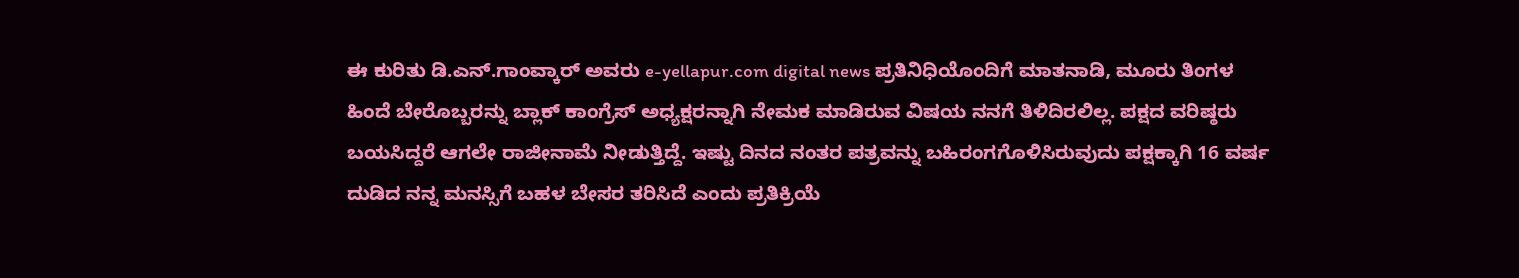ಈ ಕುರಿತು ಡಿ.ಎನ್.ಗಾಂವ್ಕಾರ್ ಅವರು e-yellapur.com digital news ಪ್ರತಿನಿಧಿಯೊಂದಿಗೆ ಮಾತನಾಡಿ, ಮೂರು ತಿಂಗಳ ಹಿಂದೆ ಬೇರೊಬ್ಬರನ್ನು ಬ್ಲಾಕ್ ಕಾಂಗ್ರೆಸ್ ಅಧ್ಯಕ್ಷರನ್ನಾಗಿ ನೇಮಕ ಮಾಡಿರುವ ವಿಷಯ ನನಗೆ ತಿಳಿದಿರಲಿಲ್ಲ. ಪಕ್ಷದ ವರಿಷ್ಠರು ಬಯಸಿದ್ದರೆ ಆಗಲೇ ರಾಜೀನಾಮೆ ನೀಡುತ್ತಿದ್ದೆ. ಇಷ್ಟು ದಿನದ ನಂತರ ಪತ್ರವನ್ನು ಬಹಿರಂಗಗೊಳಿಸಿರುವುದು ಪಕ್ಷಕ್ಕಾಗಿ 16 ವರ್ಷ ದುಡಿದ ನನ್ನ ಮನಸ್ಸಿಗೆ ಬಹಳ ಬೇಸರ ತರಿಸಿದೆ ಎಂದು ಪ್ರತಿಕ್ರಿಯೆ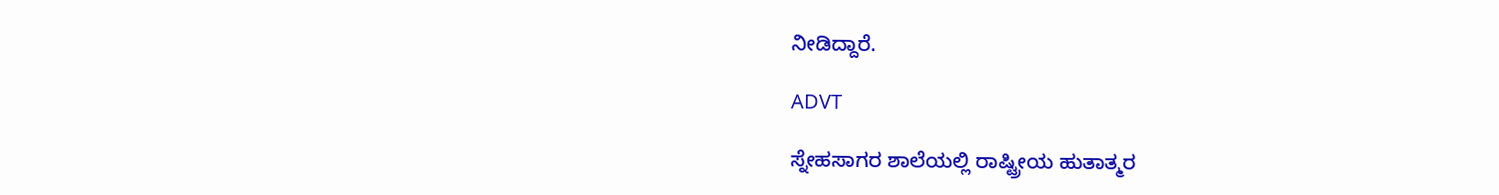ನೀಡಿದ್ದಾರೆ.

ADVT

ಸ್ನೇಹಸಾಗರ ಶಾಲೆಯಲ್ಲಿ ರಾಷ್ಟ್ರೀಯ ಹುತಾತ್ಮರ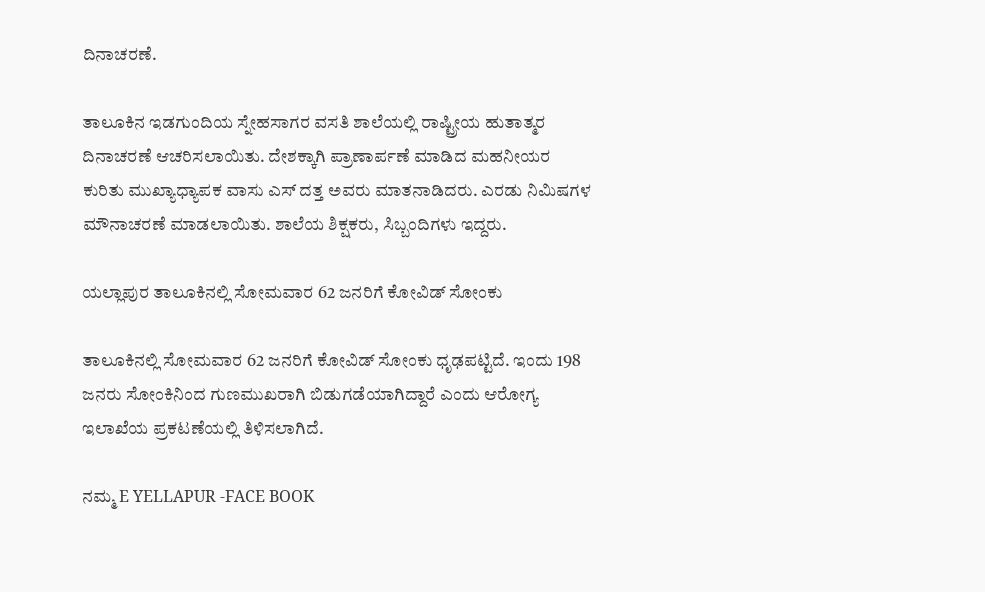ದಿನಾಚರಣೆ.

ತಾಲೂಕಿನ ಇಡಗುಂದಿಯ ಸ್ನೇಹಸಾಗರ ವಸತಿ ಶಾಲೆಯಲ್ಲಿ ರಾಷ್ಟ್ರೀಯ ಹುತಾತ್ಮರ ದಿನಾಚರಣೆ ಆಚರಿಸಲಾಯಿತು. ದೇಶಕ್ಕಾಗಿ ಪ್ರಾಣಾರ್ಪಣೆ ಮಾಡಿದ ಮಹನೀಯರ ಕುರಿತು ಮುಖ್ಯಾಧ್ಯಾಪಕ ವಾಸು ಎಸ್ ದತ್ತ ಅವರು ಮಾತನಾಡಿದರು. ಎರಡು ನಿಮಿಷಗಳ ಮೌನಾಚರಣೆ ಮಾಡಲಾಯಿತು. ಶಾಲೆಯ ಶಿಕ್ಷಕರು, ಸಿಬ್ಬಂದಿಗಳು ಇದ್ದರು.

ಯಲ್ಲಾಪುರ ತಾಲೂಕಿನಲ್ಲಿ ಸೋಮವಾರ 62 ಜನರಿಗೆ ಕೋವಿಡ್ ಸೋಂಕು

ತಾಲೂಕಿನಲ್ಲಿ ಸೋಮವಾರ 62 ಜನರಿಗೆ ಕೋವಿಡ್ ಸೋಂಕು ಧೃಢಪಟ್ಟಿದೆ. ಇಂದು 198 ಜನರು ಸೋಂಕಿನಿಂದ ಗುಣಮುಖರಾಗಿ ಬಿಡುಗಡೆಯಾಗಿದ್ದಾರೆ ಎಂದು ಆರೋಗ್ಯ ಇಲಾಖೆಯ ಪ್ರಕಟಣೆಯಲ್ಲಿ ತಿಳಿಸಲಾಗಿದೆ.

ನಮ್ಮ E YELLAPUR -FACE BOOK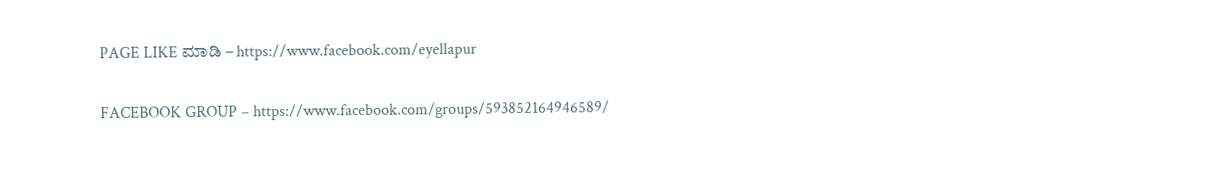PAGE LIKE ಮಾಡಿ – https://www.facebook.com/eyellapur

FACEBOOK GROUP – https://www.facebook.com/groups/593852164946589/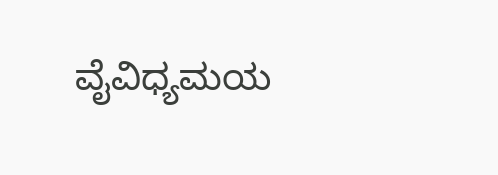ವೈವಿಧ್ಯಮಯ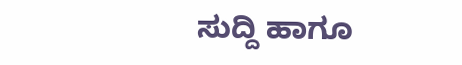ಸುದ್ದಿ ಹಾಗೂ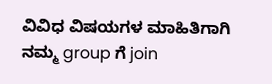ವಿವಿಧ ವಿಷಯಗಳ ಮಾಹಿತಿಗಾಗಿ ನಮ್ಮ group ಗೆ join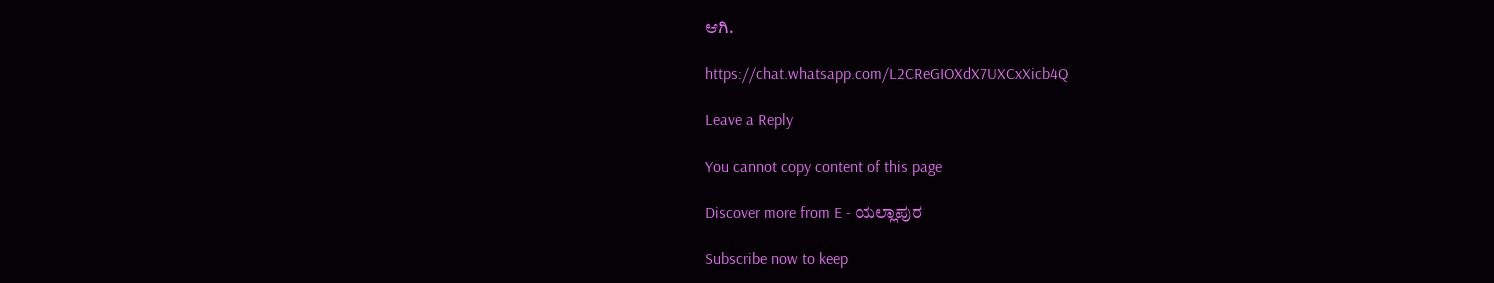ಆಗಿ.

https://chat.whatsapp.com/L2CReGIOXdX7UXCxXicb4Q

Leave a Reply

You cannot copy content of this page

Discover more from E - ಯಲ್ಲಾಪುರ

Subscribe now to keep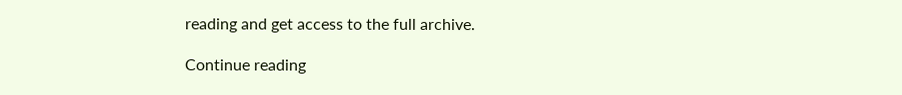reading and get access to the full archive.

Continue reading